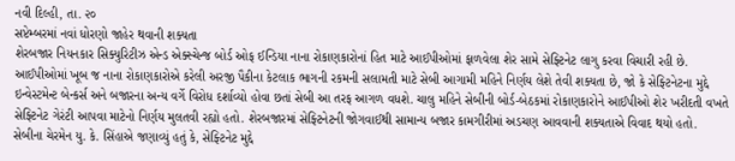નવી દિલ્હી, તા. ૨૦
સપ્ટેમ્બરમાં નવાં ધોરણો જાહેર થવાની શક્યતા
શેરબજાર નિયનકાર સિક્યુરિટીઝ એન્ડ એક્સ્ચેન્જ બોર્ડ ઓફ ઈન્ડિયા નાના રોકાણકારોનાં હિત માટે આઈપીઓમાં ફાળવેલા શેર સામે સેફ્ટિનેટ લાગુ કરવા વિચારી રહી છે. આઈપીઓમાં ખૂબ જ નાના રોકાણકારોએ કરેલી અરજી પૈકીના કેટલાક ભાગની રકમની સલામતી માટે સેબી આગામી મહિને નિર્ણય લેશે તેવી શક્યતા છે, જો કે સેફ્ટિનેટના મુદ્દે ઇન્વેસ્ટમેન્ટ બેન્કર્સ અને બજારના અન્ય વર્ગે વિરોધ દર્શાવ્યો હોવા છતાં સેબી આ તરફ આગળ વધશે. ચાલુ મહિને સેબીની બોર્ડ-બેઠકમાં રોકાણકારોને આઈપીઓ શેર ખરીદતી વખતે સેફ્ટિનેટ ગેરંટી આપવા માટેનો નિર્ણય મુલતવી રહ્યો હતો. શેરબજારમાં સેફ્ટિનેટની જોગવાઈથી સામાન્ય બજાર કામગીરીમાં અડચણ આવવાની શક્યતાએ વિવાદ થયો હતો.
સેબીના ચેરમેન યુ. કે. સિંહાએ જણાવ્યું હતું કે, સેફ્ટિનેટ મુદ્દે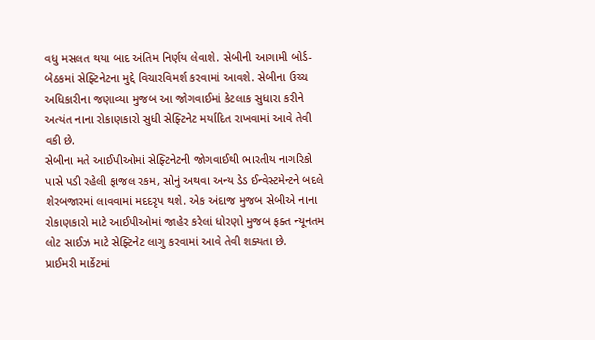વધુ મસલત થયા બાદ અંતિમ નિર્ણય લેવાશે. સેબીની આગામી બોર્ડ-બેઠકમાં સેફ્ટિનેટના મુદ્દે વિચારવિમર્શ કરવામાં આવશે. સેબીના ઉચ્ચ અધિકારીના જણાવ્યા મુજબ આ જોગવાઈમાં કેટલાક સુધારા કરીને અત્યંત નાના રોકાણકારો સુધી સેફ્ટિનેટ મર્યાદિત રાખવામાં આવે તેવી વકી છે.
સેબીના મતે આઈપીઓમાં સેફ્ટિનેટની જોગવાઈથી ભારતીય નાગરિકો પાસે પડી રહેલી ફાજલ રકમ, સોનું અથવા અન્ય ડેડ ઈન્વેસ્ટમેન્ટને બદલે શેરબજારમાં લાવવામાં મદદરૃપ થશે. એક અંદાજ મુજબ સેબીએ નાના રોકાણકારો માટે આઈપીઓમાં જાહેર કરેલાં ધોરણો મુજબ ફક્ત ન્યૂનતમ લોટ સાઈઝ માટે સેફ્ટિનેટ લાગુ કરવામાં આવે તેવી શક્યતા છે.
પ્રાઈમરી માર્કેટમાં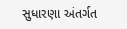સુધારણા અંતર્ગત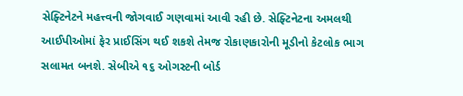સેફ્ટિનેટને મહત્ત્વની જોગવાઈ ગણવામાં આવી રહી છે. સેફ્ટિનેટના અમલથી આઈપીઓમાં ફેર પ્રાઈસિંગ થઈ શકશે તેમજ રોકાણકારોની મૂડીનો કેટલોક ભાગ સલામત બનશે. સેબીએ ૧૬ ઓગસ્ટની બોર્ડ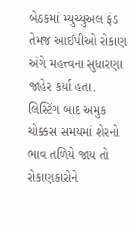બેઠકમાં મ્યુચ્યુઅલ ફંડ તેમજ આઈપીઓ રોકાણ અંગે મહત્ત્વના સુધારણા જાહેર કર્યા હતા.
લિસ્ટિંગ બાદ અમુક ચોક્કસ સમયમાં શેરનો ભાવ તળિયે જાય તો રોકાણકારોને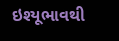ઇશ્યૂભાવથી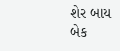શેર બાય બેક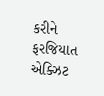કરીને ફરજિયાત એક્ઝિટ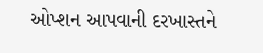ઓપ્શન આપવાની દરખાસ્તને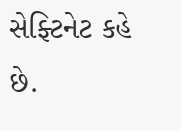સેફ્ટિનેટ કહે છે.